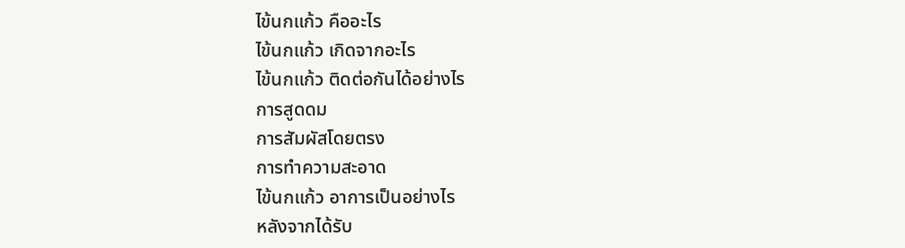ไข้นกแก้ว คืออะไร
ไข้นกแก้ว เกิดจากอะไร
ไข้นกแก้ว ติดต่อกันได้อย่างไร
การสูดดม
การสัมผัสโดยตรง
การทำความสะอาด
ไข้นกแก้ว อาการเป็นอย่างไร
หลังจากได้รับ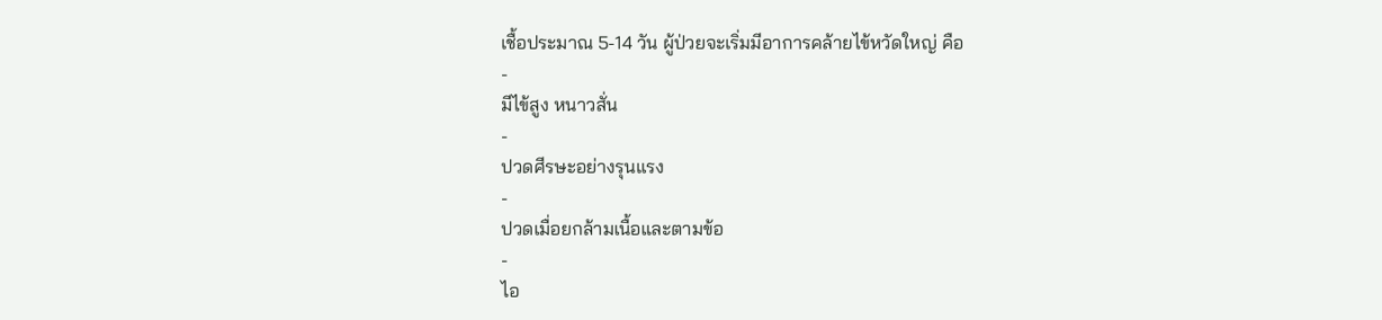เชื้อประมาณ 5-14 วัน ผู้ป่วยจะเริ่มมีอาการคล้ายไข้หวัดใหญ่ คือ
-
มีไข้สูง หนาวสั่น
-
ปวดศีรษะอย่างรุนแรง
-
ปวดเมื่อยกล้ามเนื้อและตามข้อ
-
ไอ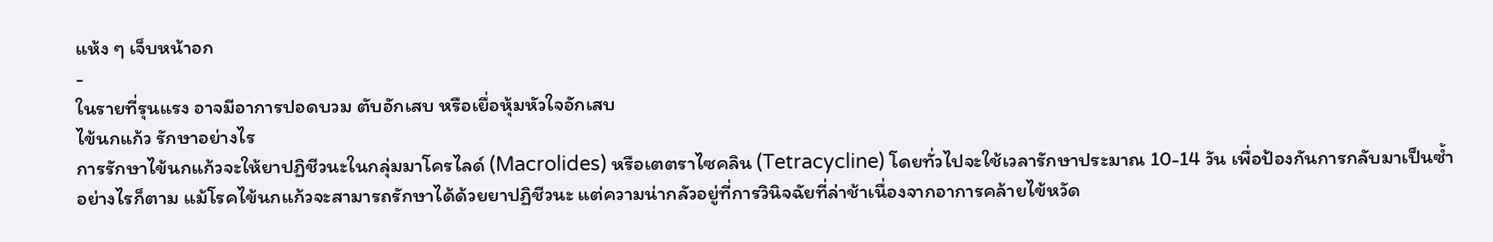แห้ง ๆ เจ็บหน้าอก
-
ในรายที่รุนแรง อาจมีอาการปอดบวม ตับอักเสบ หรือเยื่อหุ้มหัวใจอักเสบ
ไข้นกแก้ว รักษาอย่างไร
การรักษาไข้นกแก้วจะให้ยาปฏิชีวนะในกลุ่มมาโครไลด์ (Macrolides) หรือเตตราไซคลิน (Tetracycline) โดยทั่วไปจะใช้เวลารักษาประมาณ 10-14 วัน เพื่อป้องกันการกลับมาเป็นซ้ำ
อย่างไรก็ตาม แม้โรคไข้นกแก้วจะสามารถรักษาได้ด้วยยาปฏิชีวนะ แต่ความน่ากลัวอยู่ที่การวินิจฉัยที่ล่าช้าเนื่องจากอาการคล้ายไข้หวัด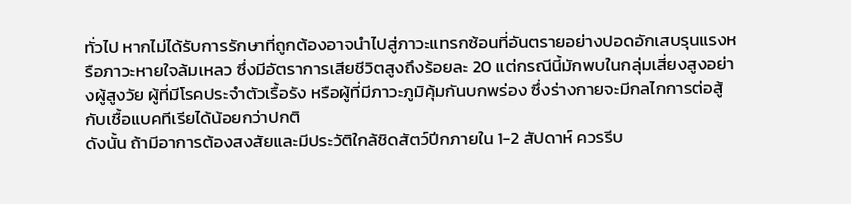ทั่วไป หากไม่ได้รับการรักษาที่ถูกต้องอาจนำไปสู่ภาวะแทรกซ้อนที่อันตรายอย่างปอดอักเสบรุนแรงหรือภาวะหายใจล้มเหลว ซึ่งมีอัตราการเสียชีวิตสูงถึงร้อยละ 20 แต่กรณีนี้มักพบในกลุ่มเสี่ยงสูงอย่างผู้สูงวัย ผู้ที่มีโรคประจำตัวเรื้อรัง หรือผู้ที่มีภาวะภูมิคุ้มกันบกพร่อง ซึ่งร่างกายจะมีกลไกการต่อสู้กับเชื้อแบคทีเรียได้น้อยกว่าปกติ
ดังนั้น ถ้ามีอาการต้องสงสัยและมีประวัติใกล้ชิดสัตว์ปีกภายใน 1-2 สัปดาห์ ควรรีบ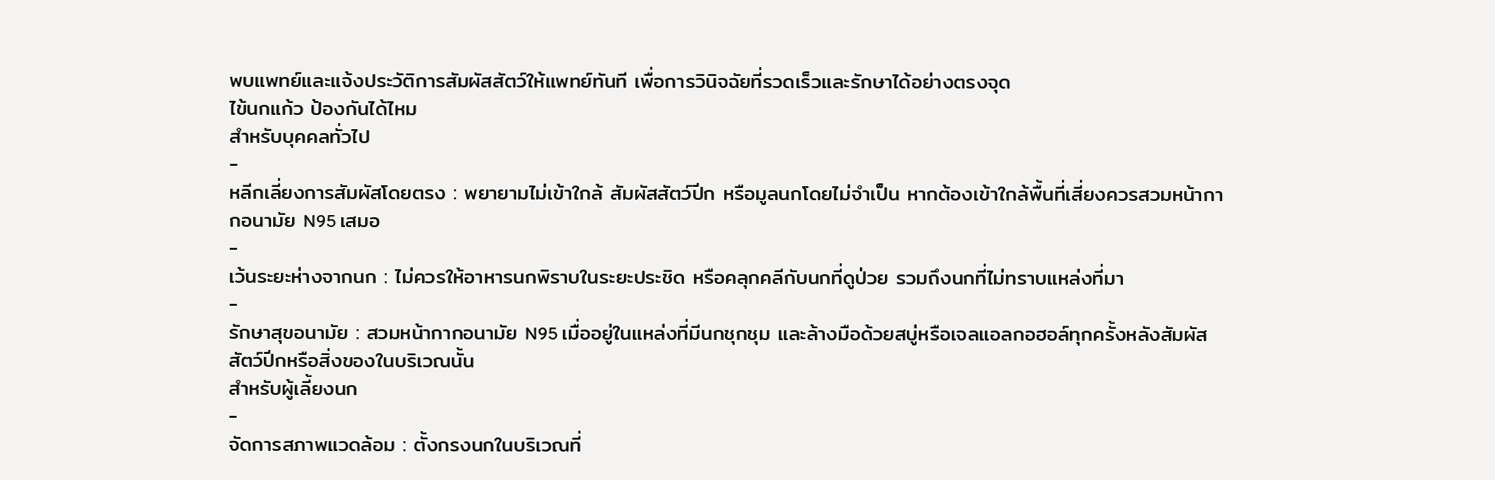พบแพทย์และแจ้งประวัติการสัมผัสสัตว์ให้แพทย์ทันที เพื่อการวินิจฉัยที่รวดเร็วและรักษาได้อย่างตรงจุด
ไข้นกแก้ว ป้องกันได้ไหม
สำหรับบุคคลทั่วไป
-
หลีกเลี่ยงการสัมผัสโดยตรง : พยายามไม่เข้าใกล้ สัมผัสสัตว์ปีก หรือมูลนกโดยไม่จำเป็น หากต้องเข้าใกล้พื้นที่เสี่ยงควรสวมหน้ากากอนามัย N95 เสมอ
-
เว้นระยะห่างจากนก : ไม่ควรให้อาหารนกพิราบในระยะประชิด หรือคลุกคลีกับนกที่ดูป่วย รวมถึงนกที่ไม่ทราบแหล่งที่มา
-
รักษาสุขอนามัย : สวมหน้ากากอนามัย N95 เมื่ออยู่ในแหล่งที่มีนกชุกชุม และล้างมือด้วยสบู่หรือเจลแอลกอฮอล์ทุกครั้งหลังสัมผัสสัตว์ปีกหรือสิ่งของในบริเวณนั้น
สำหรับผู้เลี้ยงนก
-
จัดการสภาพแวดล้อม : ตั้งกรงนกในบริเวณที่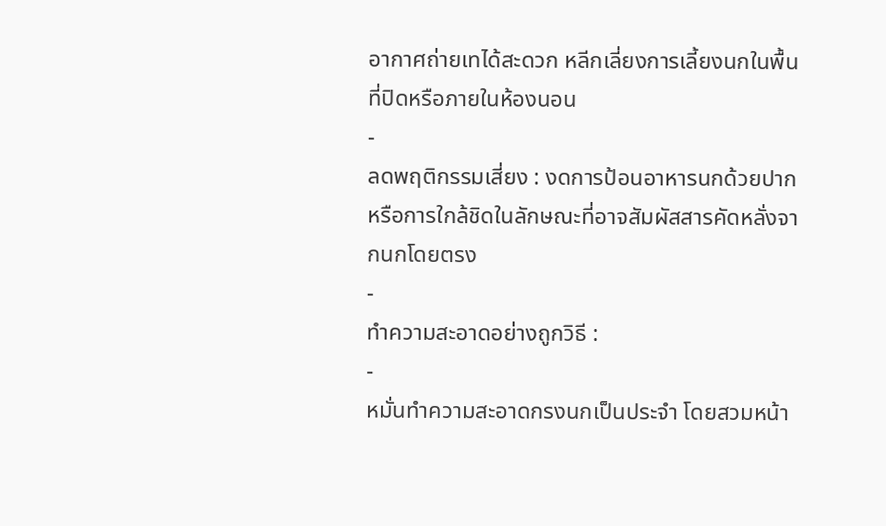อากาศถ่ายเทได้สะดวก หลีกเลี่ยงการเลี้ยงนกในพื้นที่ปิดหรือภายในห้องนอน
-
ลดพฤติกรรมเสี่ยง : งดการป้อนอาหารนกด้วยปาก หรือการใกล้ชิดในลักษณะที่อาจสัมผัสสารคัดหลั่งจากนกโดยตรง
-
ทำความสะอาดอย่างถูกวิธี :
-
หมั่นทำความสะอาดกรงนกเป็นประจำ โดยสวมหน้า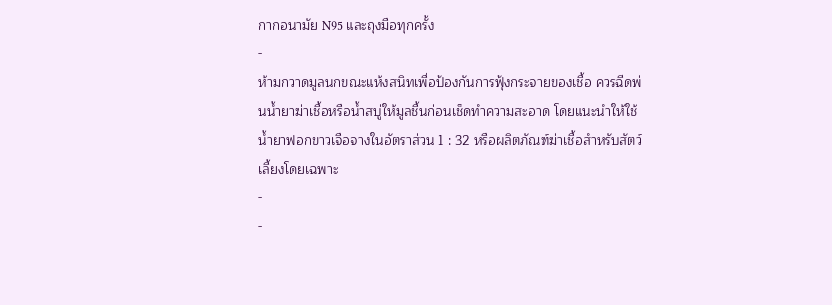กากอนามัย N95 และถุงมือทุกครั้ง
-
ห้ามกวาดมูลนกขณะแห้งสนิทเพื่อป้องกันการฟุ้งกระจายของเชื้อ ควรฉีดพ่นน้ำยาฆ่าเชื้อหรือน้ำสบู่ให้มูลชื้นก่อนเช็ดทำความสะอาด โดยแนะนำให้ใช้น้ำยาฟอกขาวเจือจางในอัตราส่วน 1 : 32 หรือผลิตภัณฑ์ฆ่าเชื้อสำหรับสัตว์เลี้ยงโดยเฉพาะ
-
-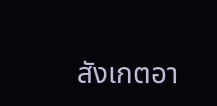สังเกตอา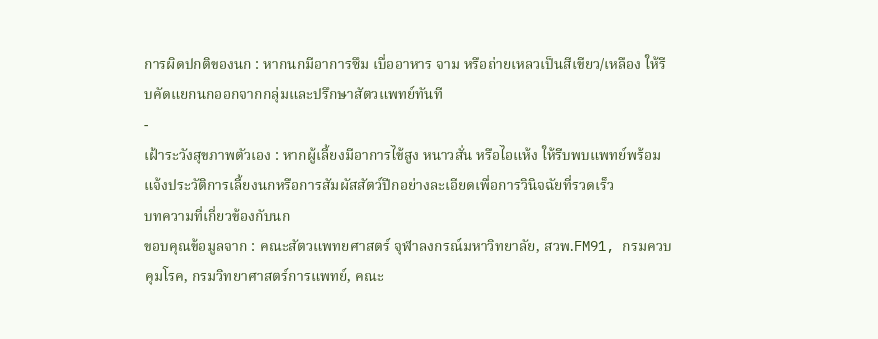การผิดปกติของนก : หากนกมีอาการซึม เบื่ออาหาร จาม หรือถ่ายเหลวเป็นสีเขียว/เหลือง ให้รีบคัดแยกนกออกจากกลุ่มและปรึกษาสัตวแพทย์ทันที
-
เฝ้าระวังสุขภาพตัวเอง : หากผู้เลี้ยงมีอาการไข้สูง หนาวสั่น หรือไอแห้ง ให้รีบพบแพทย์พร้อมแจ้งประวัติการเลี้ยงนกหรือการสัมผัสสัตว์ปีกอย่างละเอียดเพื่อการวินิจฉัยที่รวดเร็ว
บทความที่เกี่ยวข้องกับนก
ขอบคุณข้อมูลจาก : คณะสัตวแพทยศาสตร์ จุฬาลงกรณ์มหาวิทยาลัย, สวพ.FM91, กรมควบคุมโรค, กรมวิทยาศาสตร์การแพทย์, คณะ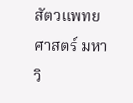สัตวแพทยศาสตร์ มหาวิ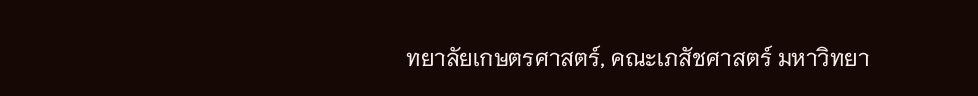ทยาลัยเกษตรศาสตร์, คณะเภสัชศาสตร์ มหาวิทยา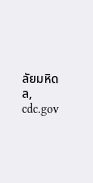ลัยมหิดล, cdc.gov